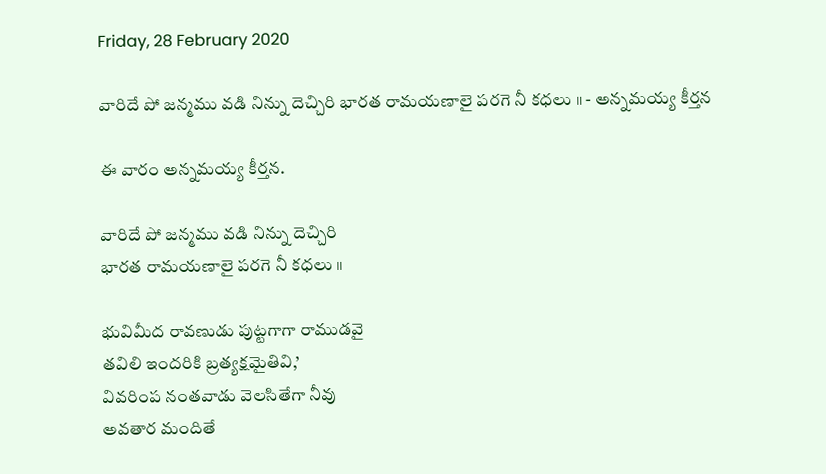Friday, 28 February 2020

వారిదే పో జన్మము వడి నిన్ను దెచ్చిరి భారత రామయణాలై పరగె నీ కధలు ॥ - అన్నమయ్య కీర్తన

ఈ వారం అన్నమయ్య కీర్తన.

వారిదే పో జన్మము వడి నిన్ను దెచ్చిరి
భారత రామయణాలై పరగె నీ కధలు ॥

భువిమీద రావణుడు పుట్టగాగా రాముడవై
తవిలి ఇందరికి బ్రత్యక్షమైతివి,’
వివరింప నంతవాడు వెలసితేగా నీవు
అవతార మందితే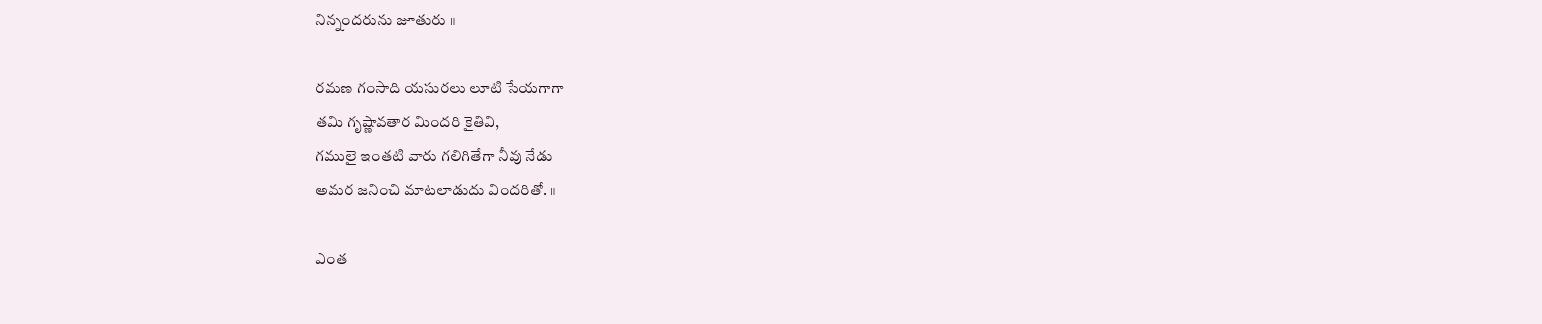నిన్నందరును జూతురు ॥

రమణ గంసాది యసురలు లూటి సేయగాగా
తమి గృష్ణావతార మిందరి కైతివి,
గములై ఇంతటి వారు గలిగితేగా నీవు నేడు
అమర జనించి మాటలాడుదు విందరితో. ॥

ఎంత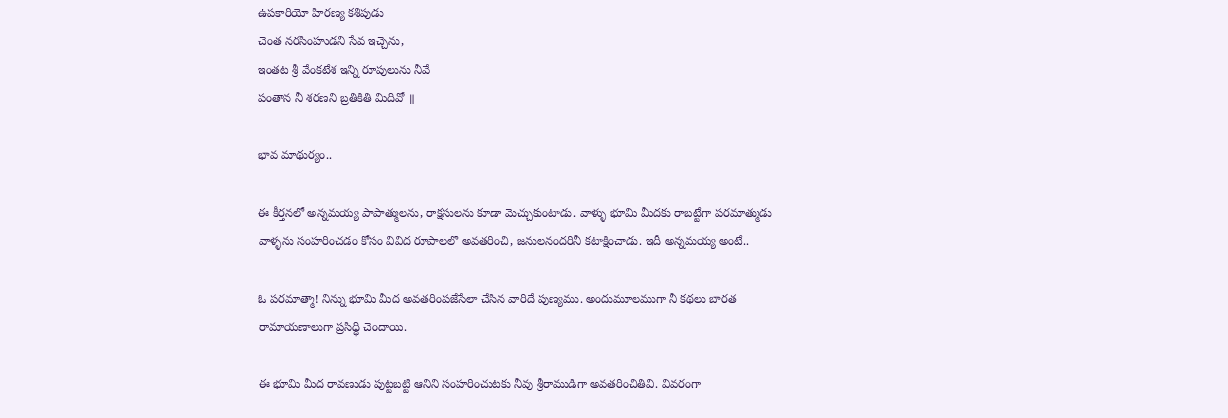ఉపకారియో హిరణ్య కశిపుడు
చెంత నరసింహుడని సేవ ఇచ్చెను,
ఇంతట శ్రీ వేంకటేశ ఇన్ని రూపులును నీవే
పంతాన నీ శరణని బ్రతికితి మిదివో ॥

భావ మాథుర్యం..

ఈ కీర్తనలో అన్నమయ్య పాపాత్ములను, రాక్షసులను కూడా మెచ్చుకుంటాడు. వాళ్ళు భూమి మీదకు రాబట్టేగా పరమాత్ముడు వాళ్ళను సంహరించడం కోసం వివిద రూపాలలొ అవతరించి, జనులనందరినీ కటాక్షించాడు. ఇదీ అన్నమయ్య అంటే..

ఓ పరమాత్మా! నిన్ను భూమి మీద అవతరింపజేసేలా చేసిన వారిదే పుణ్యము. అందుమూలముగా నీ కథలు బారత రామాయణాలుగా ప్రసిధ్ధి చెందాయి.

ఈ భూమి మీద రావణుడు పుట్టబట్టి ఆనిని సంహరించుటకు నీవు శ్రీరాముడిగా అవతరించితివి. వివరంగా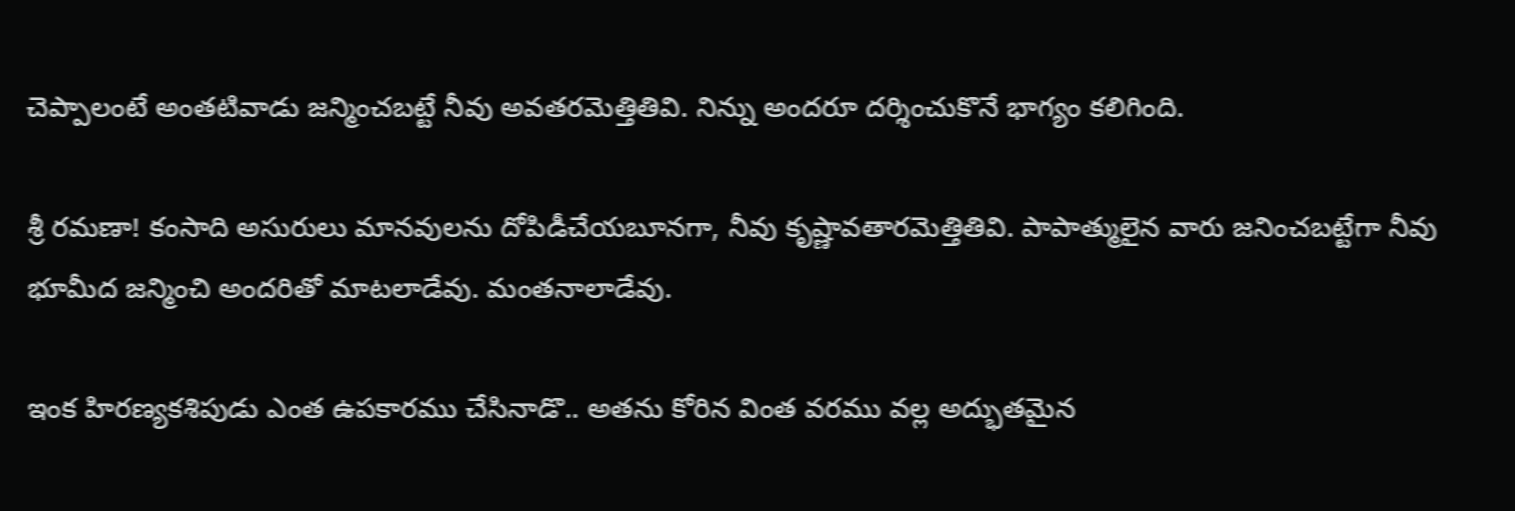చెప్పాలంటే అంతటివాడు జన్మించబట్టే నీవు అవతరమెత్తితివి. నిన్ను అందరూ దర్శించుకొనే భాగ్యం కలిగింది.

శ్రీ రమణా! కంసాది అసురులు మానవులను దోపిడీచేయబూనగా, నీవు కృష్ణావతారమెత్తితివి. పాపాత్ములైన వారు జనించబట్టేగా నీవు భూమీద జన్మించి అందరితో మాటలాడేవు. మంతనాలాడేవు.

ఇంక హిరణ్యకశిపుడు ఎంత ఉపకారము చేసినాడొ.. అతను కోరిన వింత వరము వల్ల అద్భుతమైన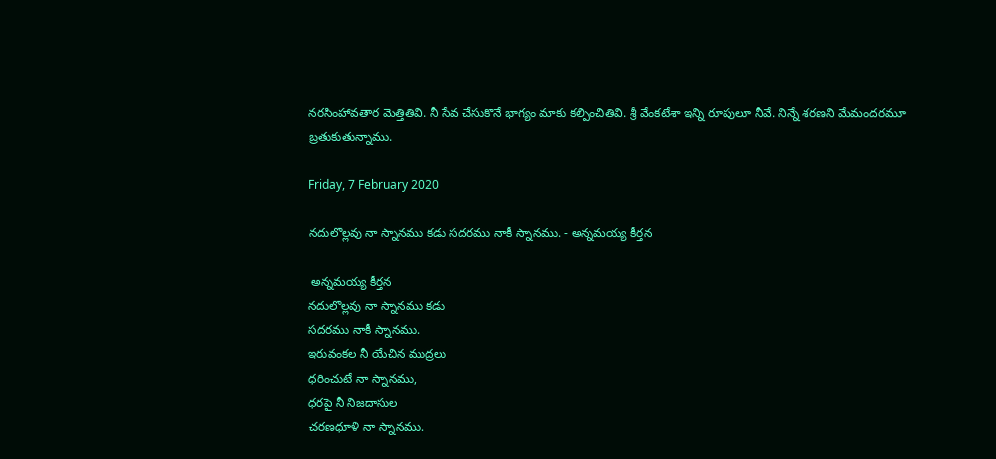నరసింహావతార మెత్తితివి. నీ సేవ చేసుకొనే భాగ్యం మాకు కల్పించితివి. శ్రీ వేంకటేశా ఇన్ని రూపులూ నీవే. నిన్నే శరణని మేమందరమూ బ్రతుకుతున్నాము.

Friday, 7 February 2020

నదులొల్లవు నా స్నానము కడు సదరము నాకీ స్నానము. - అన్నమయ్య కీర్తన

 అన్నమయ్య కీర్తన
నదులొల్లవు నా స్నానము కడు
సదరము నాకీ స్నానము.
ఇరువంకల నీ యేచిన ముద్రలు
ధరించుటే నా స్నానము,
ధరపై నీ నిజదాసుల
చరణధూళి నా స్నానము.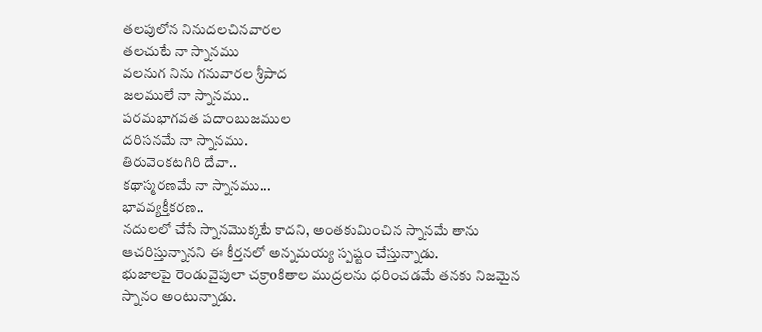తలపులోన నినుదలచినవారల
తలచుటే నా స్నానము
వలనుగ నిను గనువారల శ్రీపాద
జలములే నా స్నానము..
పరమభాగవత పదాంబుజముల
దరిసనమే నా స్నానము.
తిరువెంకటగిరి దేవా..
కథాస్మరణమే నా స్నానము...
భావవ్యక్తీకరణ..
నదులలో చేసే స్నానమొక్కటే కాదని, అంతకుమించిన స్నానమే తాను ఆచరిస్తున్నానని ఈ కీర్తనలో అన్నమయ్య స్పష్టం చేస్తున్నాడు.
భుజాలపై రెండువైపులా చక్రాoకితాల ముద్రలను ధరించడమే తనకు నిజమైన స్నానం అంటున్నాడు.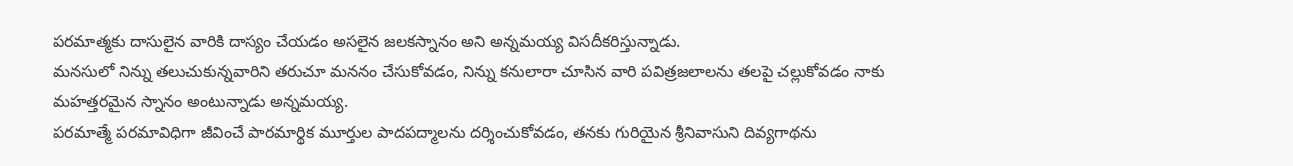పరమాత్మకు దాసులైన వారికి దాస్యం చేయడం అసలైన జలకస్నానం అని అన్నమయ్య విసదీకరిస్తున్నాడు.
మనసులో నిన్ను తలుచుకున్నవారిని తరుచూ మననం చేసుకోవడం, నిన్ను కనులారా చూసిన వారి పవిత్రజలాలను తలపై చల్లుకోవడం నాకు మహత్తరమైన స్నానం అంటున్నాడు అన్నమయ్య.
పరమాత్మే పరమావిధిగా జీవించే పారమార్థిక మూర్తుల పాదపద్మాలను దర్శించుకోవడం, తనకు గురియైన శ్రీనివాసుని దివ్యగాథను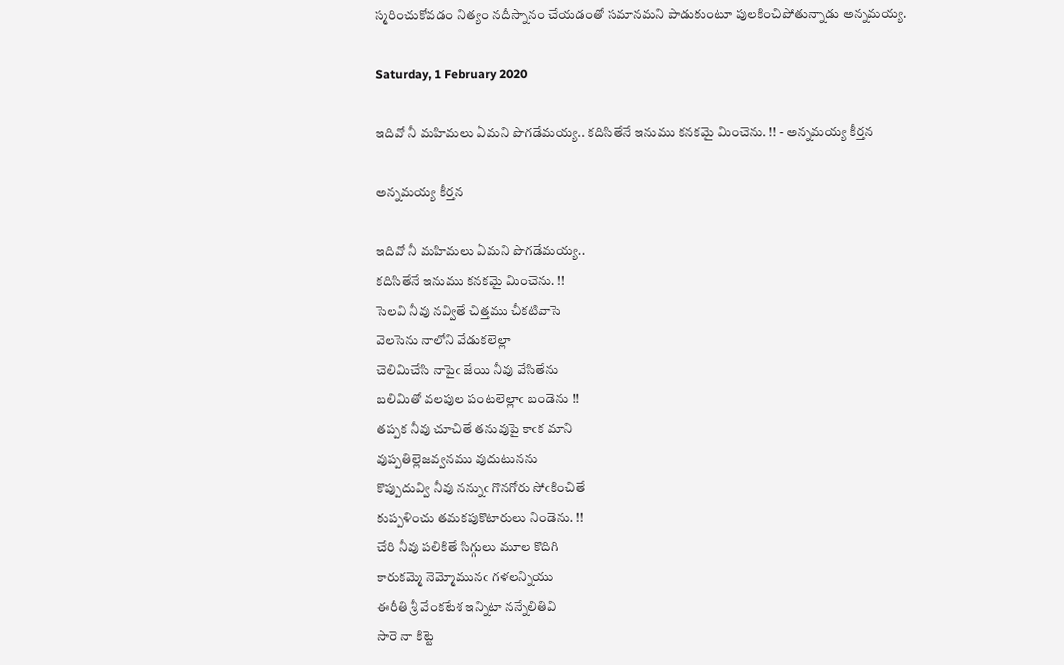స్మరించుకోవడం నిత్యం నదీస్నానం చేయడంతో సమానమని పాడుకుంటూ పులకించిపోతున్నాడు అన్నమయ్య.

Saturday, 1 February 2020

ఇదివో నీ మహిమలు ఏమని పొగడేమయ్య.. కదిసితేనే ఇనుము కనకమై మించెను. !! - అన్నమయ్య కీర్తన

అన్నమయ్య కీర్తన

ఇదివో నీ మహిమలు ఏమని పొగడేమయ్య..
కదిసితేనే ఇనుము కనకమై మించెను. !!
సెలవి నీవు నవ్వితే చిత్తము చీకటివాసె
వెలసెను నాలోని వేడుకలెల్లా
చెలిమిచేసి నాపైఁ జేయి నీవు వేసితేను
బలిమితో వలపుల పంటలెల్లాఁ బండెను !!
తప్పక నీవు చూచితే తనువుపై కాఁక మాని
వుప్పతిల్లెజవ్వనము వుదుటునను
కొప్పుదువ్వి నీవు నన్నుఁ గొనగోరు సోఁకించితే
కుప్పళించు తమకపుకొటారులు నిండెను. !!
చేరి నీవు పలికితే సిగ్గులు మూల కొదిగి
కారుకమ్మె నెమ్మోమునఁ గళలన్నియు
ఈరీతి శ్రీ వేంకటేశ ఇన్నిటా నన్నేలితివి
సారె నా కిట్టె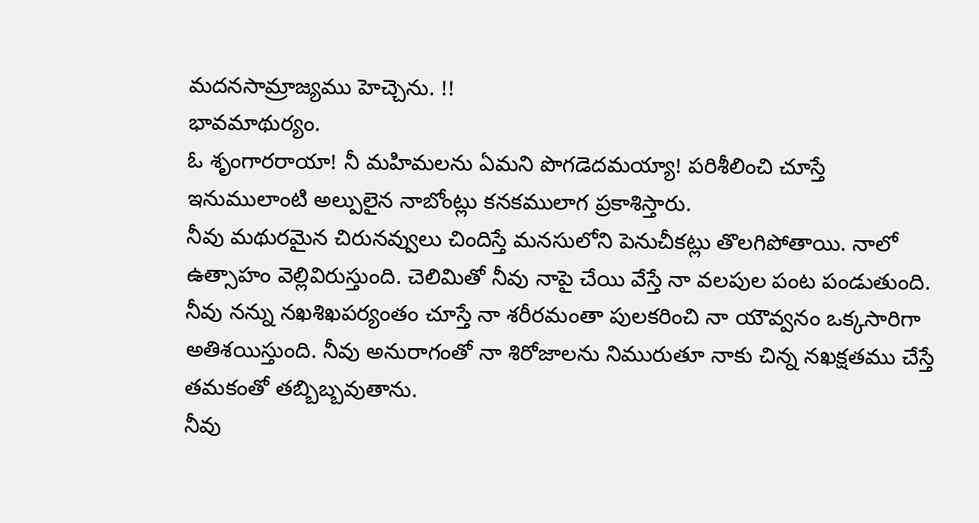మదనసామ్రాజ్యము హెచ్చెను. !!
భావమాథుర్యం.
ఓ శృంగారరాయా! నీ మహిమలను ఏమని పొగడెదమయ్యా! పరిశీలించి చూస్తే ఇనుములాంటి అల్పులైన నాబోంట్లు కనకములాగ ప్రకాశిస్తారు.
నీవు మథురమైన చిరునవ్వులు చిందిస్తే మనసులోని పెనుచీకట్లు తొలగిపోతాయి. నాలో ఉత్సాహం వెల్లివిరుస్తుంది. చెలిమితో నీవు నాపై చేయి వేస్తే నా వలపుల పంట పండుతుంది.
నీవు నన్ను నఖశిఖపర్యంతం చూస్తే నా శరీరమంతా పులకరించి నా యౌవ్వనం ఒక్కసారిగా అతిశయిస్తుంది. నీవు అనురాగంతో నా శిరోజాలను నిమురుతూ నాకు చిన్న నఖక్షతము చేస్తే తమకంతో తబ్బిబ్బవుతాను.
నీవు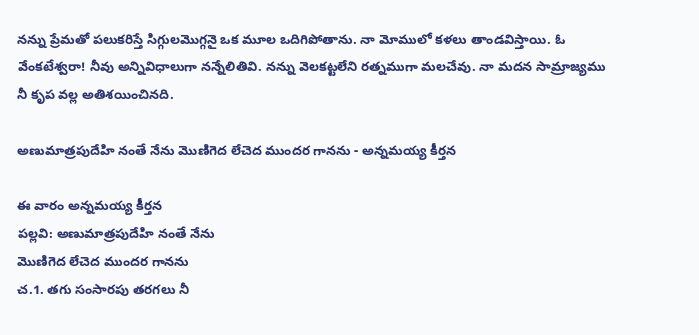నన్ను ప్రేమతో పలుకరిస్తే సిగ్గులమొగ్గనై ఒక మూల ఒదిగిపోతాను. నా మోములో కళలు తాండవిస్తాయి. ఓ వేంకటేశ్వరా! నీవు అన్నివిధాలుగా నన్నేలితివి. నన్ను వెలకట్టలేని రత్నముగా మలచేవు. నా మదన సామ్రాజ్యము నీ కృప వల్ల అతిశయించినది.

అణుమాత్రపుదేహి నంతే నేను మొణిగెద లేచెద ముందర గానను - అన్నమయ్య కీర్తన

ఈ వారం అన్నమయ్య కీర్తన
పల్లవి: అణుమాత్రపుదేహి నంతే నేను
మొణిగెద లేచెద ముందర గానను
చ.1. తగు సంసారపు తరగలు నీ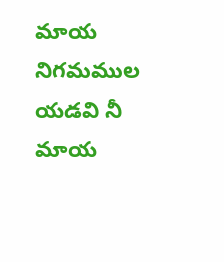మాయ
నిగమముల యడవి నీ మాయ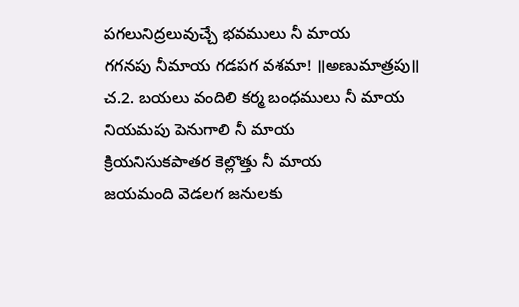పగలునిద్రలువుచ్చే భవములు నీ మాయ
గగనపు నీమాయ గడపగ వశమా! ॥అణుమాత్రపు॥
చ.2. బయలు వందిలి కర్మ బంధములు నీ మాయ
నియమపు పెనుగాలి నీ మాయ
క్రియనిసుకపాతర కెల్లొత్తు నీ మాయ
జయమంది వెడలగ జనులకు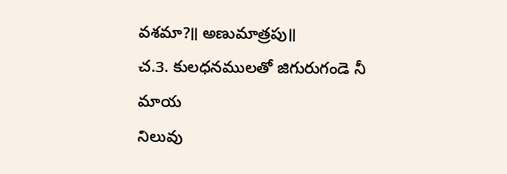వశమా?॥ అణుమాత్రపు॥
చ.3. కులధనములతో జిగురుగండె నీ మాయ
నిలువు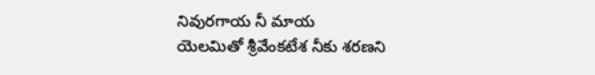నివురగాయ నీ మాయ
యెలమితో శ్రీవేంకటేశ నీకు శరణని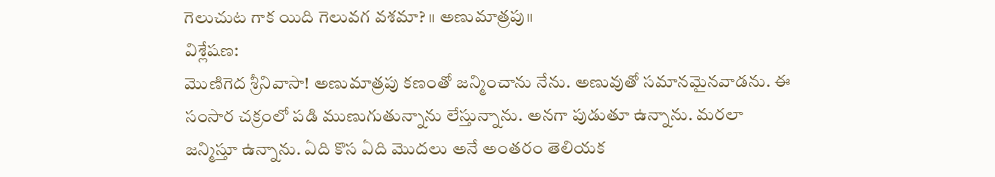గెలుచుట గాక యిది గెలువగ వశమా? ॥ అణుమాత్రపు॥
విశ్లేషణ:
మొణిగెద శ్రీనివాసా! అణుమాత్రపు కణంతో జన్మించాను నేను. అణువుతో సమానమైనవాడను. ఈ సంసార చక్రంలో పడి ముణుగుతున్నాను లేస్తున్నాను. అనగా పుడుతూ ఉన్నాను. మరలా జన్మిస్తూ ఉన్నాను. ఏది కొస ఏది మొదలు అనే అంతరం తెలియక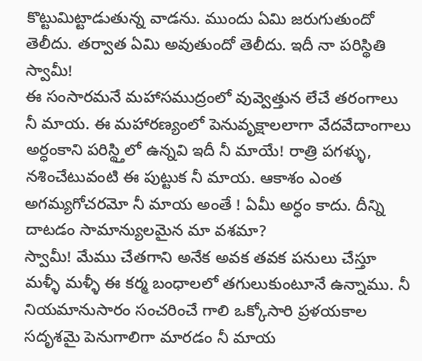కొట్టుమిట్టాడుతున్న వాడను. ముందు ఏమి జరుగుతుందో తెలీదు. తర్వాత ఏమి అవుతుందో తెలీదు. ఇదీ నా పరిస్థితి స్వామీ!
ఈ సంసారమనే మహాసముద్రంలో వువ్వెత్తున లేచే తరంగాలు నీ మాయ. ఈ మహారణ్యంలో పెనువృక్షాలలాగా వేదవేదాంగాలు అర్ధంకాని పరిస్థ్తిలో ఉన్నవి ఇదీ నీ మాయే! రాత్రి పగళ్ళు, నశించేటువంటి ఈ పుట్టుక నీ మాయ. ఆకాశం ఎంత అగమ్యగోచరమో నీ మాయ అంతే ! ఏమీ అర్ధం కాదు. దీన్ని దాటడం సామాన్యులమైన మా వశమా?
స్వామీ! మేము చేతగాని అనేక అవక తవక పనులు చేస్తూ మళ్ళీ మళ్ళీ ఈ కర్మ బంధాలలో తగులుకుంటూనే ఉన్నాము. నీ నియమానుసారం సంచరించే గాలి ఒక్కోసారి ప్రళయకాల సదృశమై పెనుగాలిగా మారడం నీ మాయ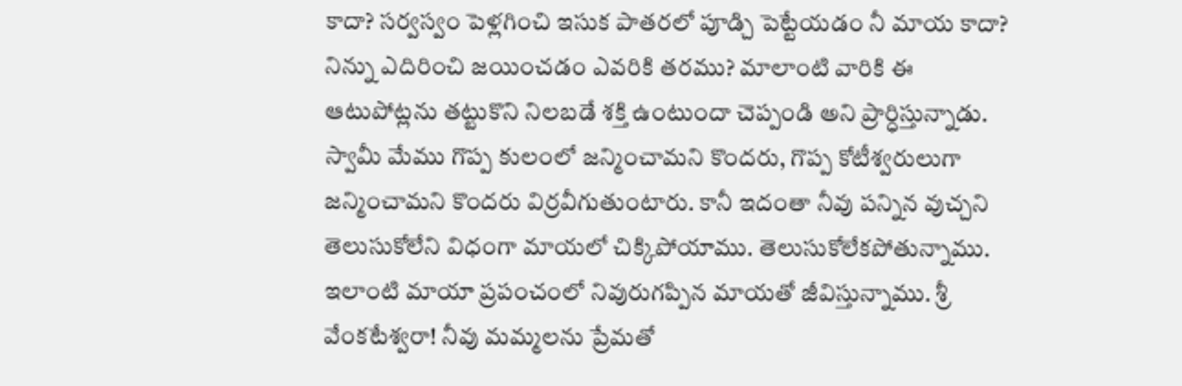కాదా? సర్వస్వం పెళ్లగించి ఇసుక పాతరలో పూడ్చి పెట్టేయడం నీ మాయ కాదా? నిన్ను ఎదిరించి జయించడం ఎవరికి తరము? మాలాంటి వారికి ఈ ఆటుపోట్లను తట్టుకొని నిలబడే శక్తి ఉంటుందా చెప్పండి అని ప్రార్ధిస్తున్నాడు.
స్వామీ మేము గొప్ప కులంలో జన్మించామని కొందరు, గొప్ప కోటీశ్వరులుగా జన్మించామని కొందరు విర్రవీగుతుంటారు. కానీ ఇదంతా నీవు పన్నిన వుచ్చని తెలుసుకోలేని విధంగా మాయలో చిక్కిపోయాము. తెలుసుకోలేకపోతున్నాము. ఇలాంటి మాయా ప్రపంచంలో నివురుగప్పిన మాయతో జీవిస్తున్నాము. శ్రీ వేంకటేశ్వరా! నీవు మమ్మలను ప్రేమతో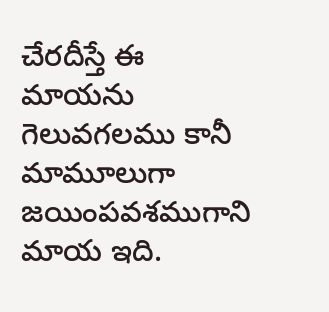చేరదీస్తే ఈ మాయను గెలువగలము కానీ మామూలుగా జయింపవశముగాని మాయ ఇది.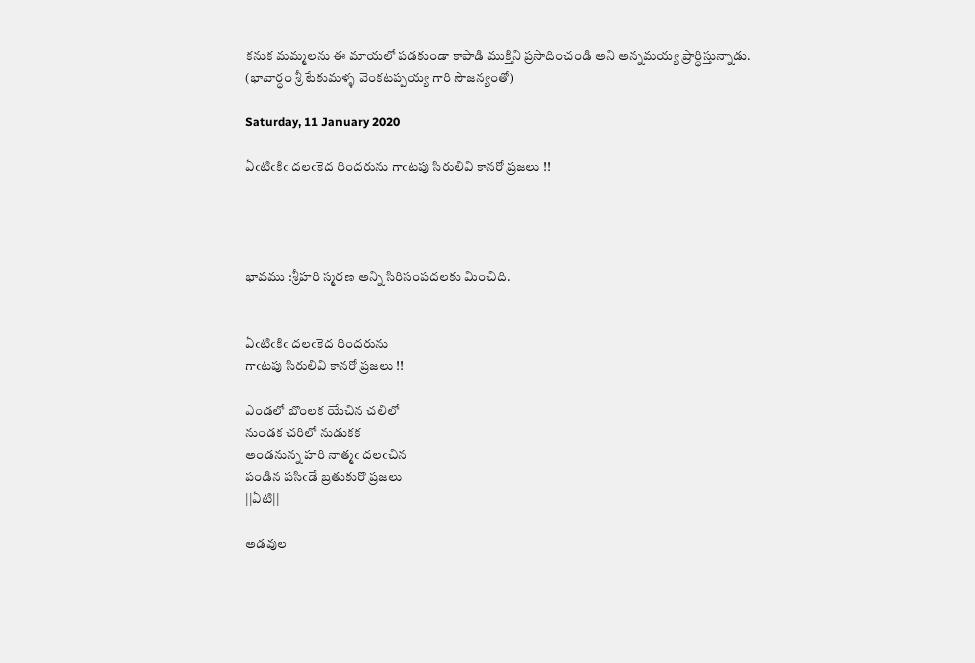కనుక మమ్మలను ఈ మాయలో పడకుండా కాపాడి ముక్తిని ప్రసాదించండి అని అన్నమయ్య ప్రార్ధిస్తున్నాడు.
(భావార్ధం శ్రీ టేకుమళ్ళ వెంకటప్పయ్య గారి సౌజన్యంతో)

Saturday, 11 January 2020

ఏఁటిఁకిఁ దలఁకెద రిందరును గాఁటపు సిరులివి కానరో ప్రజలు !!




భావము :శ్రీహరి స్మరణ అన్ని సిరిసంపదలకు మించిది.


ఏఁటిఁకిఁ దలఁకెద రిందరును
గాఁటపు సిరులివి కానరో ప్రజలు !!

ఎండలో బొంలక యేచిన చలిలో
నుండక చరిలో నుడుకక
అండనున్న హరి నాత్మఁ దలఁచిన
పండిన పసిఁడే బ్రతుకురొ ప్రజలు
||ఏటి||

అడవుల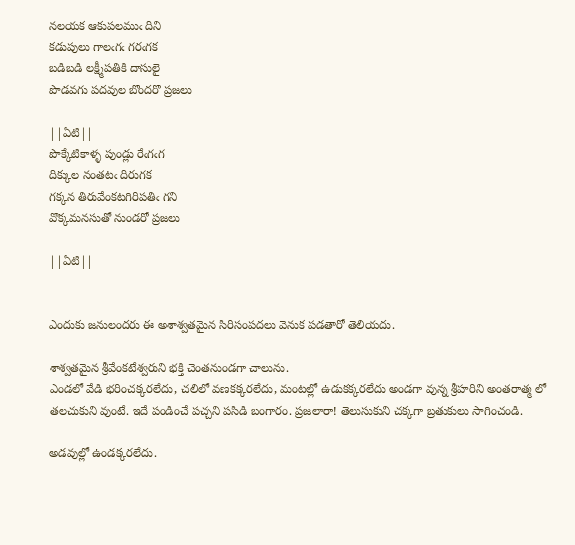నలయక ఆకుపలముఁ దిని
కడుపులు గాలఁగఁ గరఁగక
బడిబడి లక్ష్మీపతికి దాసులై
పొడవగు పదవుల బొందరొ ప్రజలు

||ఏటి||
పొక్కేటికాళ్ళ పుండ్లు రేఁగఁగ
దిక్కుల నంతటఁ దిరుగక
గక్కన తిరువేంకటగిరిపతిఁ గని
వొక్కమనసుతో నుండరో ప్రజలు

||ఏటి||


ఎందుకు జనులందరు ఈ అశాశ్వతమైన సిరిసంపదలు వెనుక పడతారో తెలియదు.

శాశ్వతమైన శ్రీవేంకటేశ్వరుని భక్తి చెంతనుండగా చాలును.
ఎండలో వేడి భరించక్కరలేదు, చలిలో వణకక్కరలేదు, మంటల్లో ఉడుకక్కరలేదు అండగా వున్న శ్రీహరిని అంతరాత్మ లో తలచుకుని వుంటే. ఇదే పండించే పచ్చని పసిడి బంగారం. ప్రజలారా! తెలుసుకుని చక్కగా బ్రతుకులు సాగించండి.

అడవుల్లో ఉండక్కరలేదు.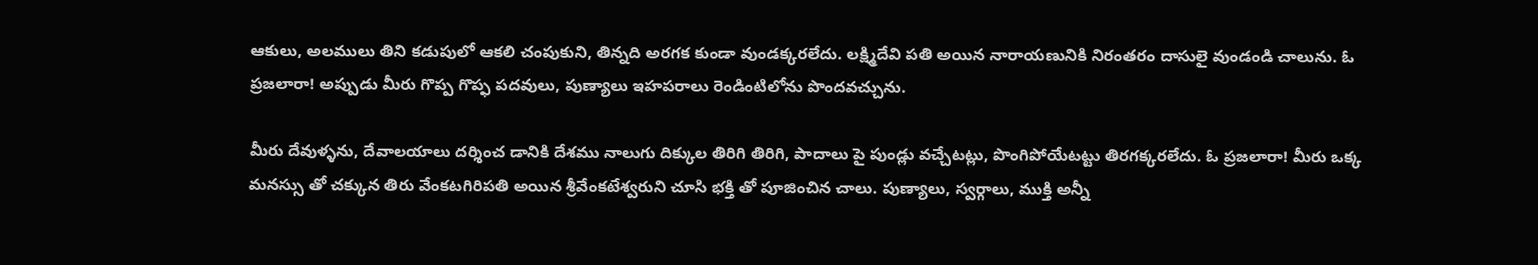ఆకులు, అలములు తిని కడుపులో ఆకలి చంపుకుని, తిన్నది అరగక కుండా వుండక్కరలేదు. లక్ష్మిదేవి పతి అయిన నారాయణునికి నిరంతరం దాసులై వుండండి చాలును. ఓ ప్రజలారా! అప్పుడు మీరు గొప్ప గొప్ఫ పదవులు, పుణ్యాలు ఇహపరాలు రెండింటిలోను పొందవచ్చును.

మీరు దేవుళ్ళను, దేవాలయాలు దర్శించ డానికి దేశము నాలుగు దిక్కుల తిరిగి తిరిగి, పాదాలు పై పుండ్లు వచ్చేటట్లు, పొంగిపోయేటట్టు తిరగక్కరలేదు. ఓ ప్రజలారా! మీరు ఒక్క మనస్సు తో చక్కున తిరు వేంకటగిరిపతి అయిన శ్రీవేంకటేశ్వరుని చూసి భక్తి తో పూజించిన చాలు. పుణ్యాలు, స్వర్గాలు, ముక్తి అన్నీ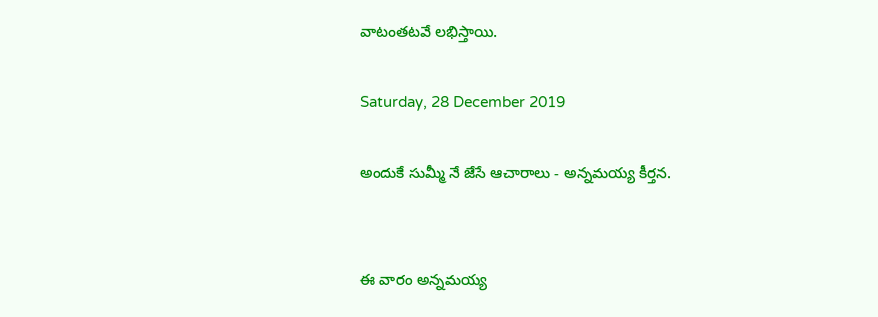వాటంతటవే లభిస్తాయి.

Saturday, 28 December 2019

అందుకే సుమ్మీ నే జేసే ఆచారాలు - అన్నమయ్య కీర్తన.


ఈ వారం అన్నమయ్య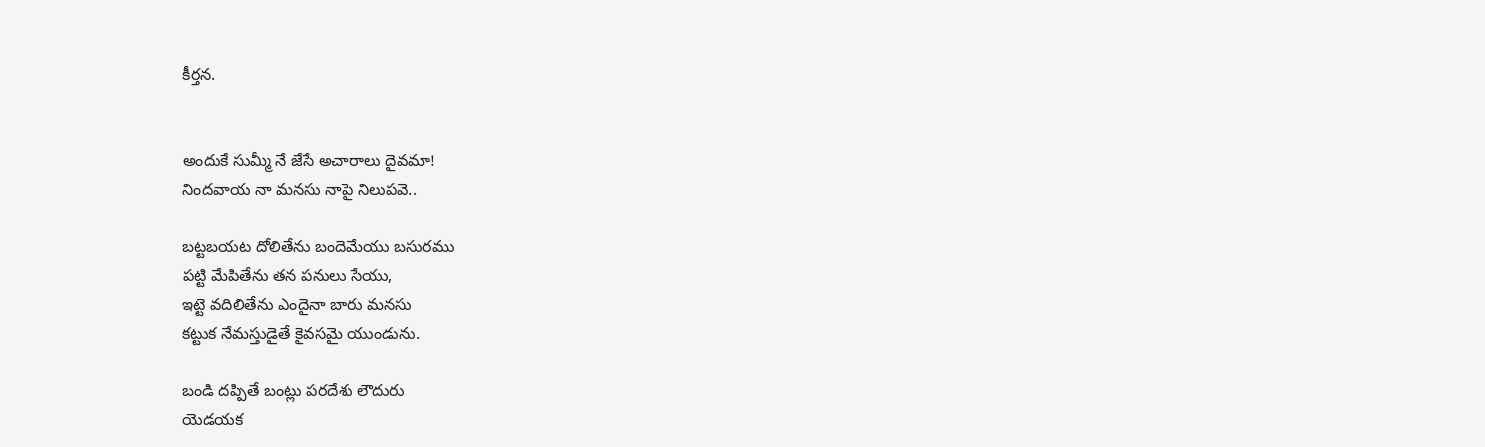కీర్తన.


అందుకే సుమ్మీ నే జేసే అచారాలు దైవమా!
నిందవాయ నా మనసు నాపై నిలుపవె..

బట్టబయట దోలితేను బందెమేయు బసురము
పట్టి మేపితేను తన పనులు సేయు,
ఇట్టె వదిలితేను ఎందైనా బారు మనసు
కట్టుక నేమస్తుడైతే కైవసమై యుండును.

బండి దప్పితే బంట్లు పరదేశు లౌదురు
యెడయక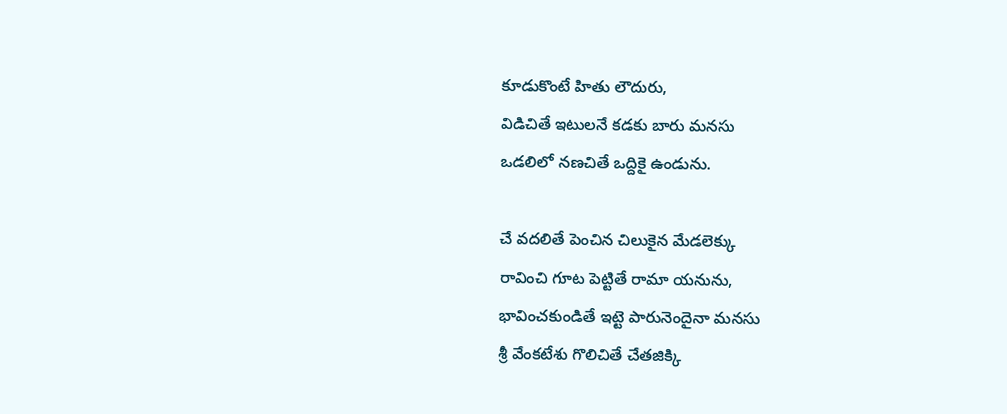కూడుకొంటే హితు లౌదురు,
విడిచితే ఇటులనే కడకు బారు మనసు
ఒడలిలో నణచితే ఒద్దికై ఉండును.

చే వదలితే పెంచిన చిలుకైన మేడలెక్కు
రావించి గూట పెట్టితే రామా యనును,
భావించకుండితే ఇట్టె పారునెందైనా మనసు
శ్రీ వేంకటేశు గొలిచితే చేతజిక్కి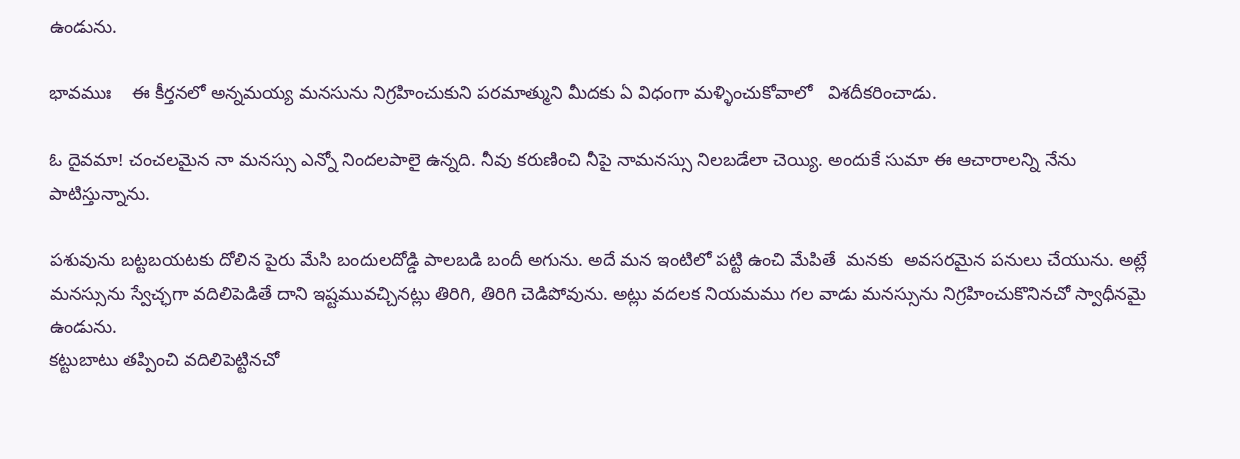ఉండును.

భావముః    ఈ కీర్తనలో అన్నమయ్య మనసును నిగ్రహించుకుని పరమాత్ముని మీదకు ఏ విధంగా మళ్ళించుకోవాలో   విశదీకరించాడు.

ఓ దైవమా! చంచలమైన నా మనస్సు ఎన్నో నిందలపాలై ఉన్నది. నీవు కరుణించి నీపై నామనస్సు నిలబడేలా చెయ్యి. అందుకే సుమా ఈ ఆచారాలన్ని నేను పాటిస్తున్నాను.

పశువును బట్టబయటకు దోలిన పైరు మేసి బందులదోడ్డి పాలబడి బందీ అగును. అదే మన ఇంటిలో పట్టి ఉంచి మేపితే  మనకు  అవసరమైన పనులు చేయును. అట్లే మనస్సును స్వేచ్ఛగా వదిలిపెడితే దాని ఇష్టమువచ్చినట్లు తిరిగి, తిరిగి చెడిపోవును. అట్లు వదలక నియమము గల వాడు మనస్సును నిగ్రహించుకొనినచో స్వాధీనమై ఉండును.
కట్టుబాటు తప్పించి వదిలిపెట్టినచో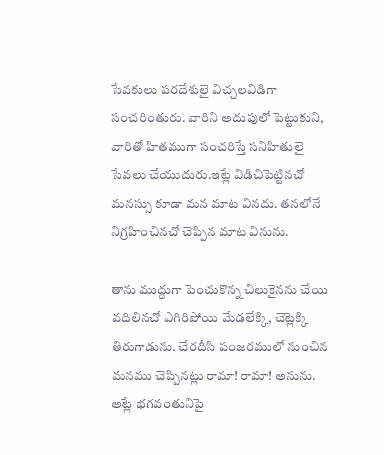సేవకులు పరదేశులై విచ్చలవిడిగా సంచరింతురు. వారిని అదుపులో పెట్టుకుని, వారితో హితముగా సంచరిస్తే సనిహితులై సేవలు చేయుదురు.ఇట్లే విడిచిపెట్టినచో మనస్సు కూడా మన మాట వినదు. తనలోనే నిగ్రహించినచో చెప్పిన మాట వినును.

తాను ముద్దుగా పెంచుకొన్న చిలుకైనను చేయి వదిలినచో ఎగిరిపోయి మేడలేక్కి, చెట్లెక్కి తిరుగాడును. చేరదీసి పంజరములో నుంచిన మనము చెప్పినట్లు రామా! రామా! అనును. అట్లే భగవంతునిపై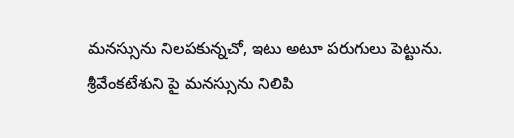మనస్సును నిలపకున్నచో, ఇటు అటూ పరుగులు పెట్టును.   శ్రీవేంకటేశుని పై మనస్సును నిలిపి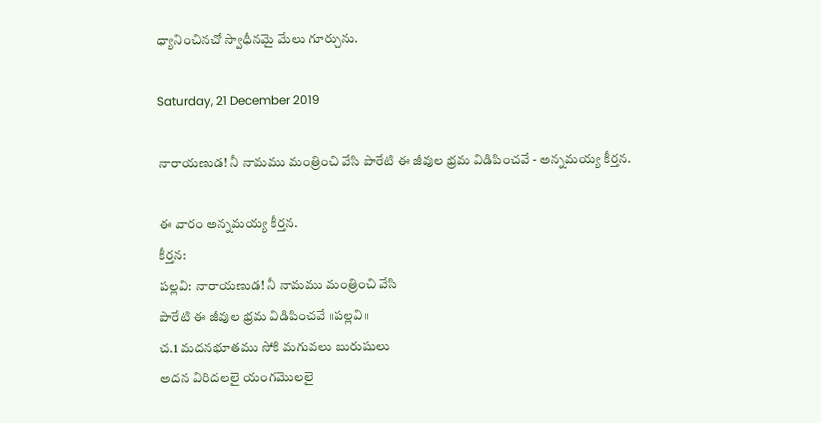ధ్యానించినచో స్వాధీనమై మేలు గూర్చును.

Saturday, 21 December 2019

నారాయణుడ! నీ నామము మంత్రించి వేసి పారేటి ఈ జీవుల భ్రమ విడిపించవే - అన్నమయ్య కీర్తన.

ఈ వారం అన్నమయ్య కీర్తన.
కీర్తన:
పల్లవి: నారాయణుడ! నీ నామము మంత్రించి వేసి
పారేటి ఈ జీవుల భ్రమ విడిపించవే ॥పల్లవి॥
చ.1 మదనభూతము సోకి మగువలు బురుషులు
అదన విరిదలలై యంగమొలలై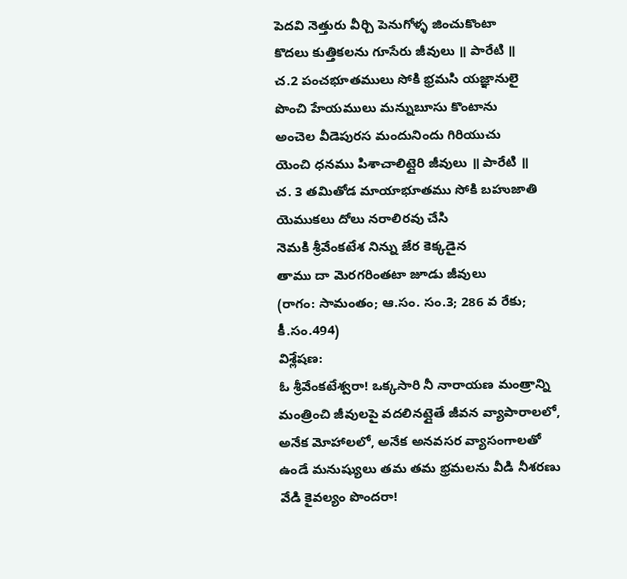పెదవి నెత్తురు వీర్చి పెనుగోళ్ళ జించుకొంటా
కొదలు కుత్తికలను గూసేరు జీవులు ॥ పారేటి ॥
చ.2 పంచభూతములు సోకి భ్రమసి యజ్ఞానులై
పొంచి హేయములు మన్నుబూసు కొంటాను
అంచెల వీడెపురస మందునిందు గిరియుచు
యెంచి ధనము పిశాచాలిట్లైరి జీవులు ॥ పారేటి ॥
చ. 3 తమితోడ మాయాభూతము సోకి బహుజాతి
యెముకలు దోలు నరాలిరవు చేసి
నెమకి శ్రీవేంకటేశ నిన్ను జేర కెక్కడైన
తాము దా మెరగరింతటా జూడు జీవులు
(రాగం: సామంతం; ఆ.సం. సం.3; 286 వ రేకు; కీ.సం.494)
విశ్లేషణ:
ఓ శ్రీవేంకటేశ్వరా! ఒక్కసారి నీ నారాయణ మంత్రాన్ని మంత్రించి జీవులపై వదలినట్లైతే జీవన వ్యాపారాలలో, అనేక మోహాలలో, అనేక అనవసర వ్యాసంగాలతో ఉండే మనుష్యులు తమ తమ భ్రమలను వీడి నీశరణు వేడి కైవల్యం పొందరా!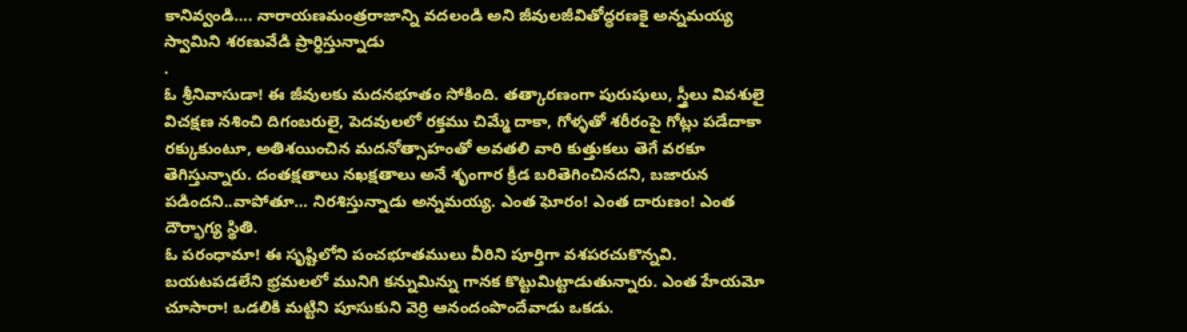కానివ్వండి…. నారాయణమంత్రరాజాన్ని వదలండి అని జీవులజీవితోద్ధరణకై అన్నమయ్య స్వామిని శరణువేడి ప్రార్ధిస్తున్నాడు
.
ఓ శ్రీనివాసుడా! ఈ జీవులకు మదనభూతం సోకింది. తత్కారణంగా పురుషులు, స్త్రీలు వివశులై విచక్షణ నశించి దిగంబరులై, పెదవులలో రక్తము చిమ్మే దాకా, గోళ్ళతో శరీరంపై గోట్లు పడేదాకా రక్కుకుంటూ, అతిశయించిన మదనోత్సాహంతో అవతలి వారి కుత్తుకలు తెగే వరకూ తెగిస్తున్నారు. దంతక్షతాలు నఖక్షతాలు అనే శృంగార క్రీడ బరితెగించినదని, బజారున పడిందని..వాపోతూ… నిరశిస్తున్నాడు అన్నమయ్య. ఎంత ఘోరం! ఎంత దారుణం! ఎంత దౌర్భాగ్య స్థితి.
ఓ పరంధామా! ఈ సృష్టిలోని పంచభూతములు వీరిని పూర్తిగా వశపరచుకొన్నవి. బయటపడలేని భ్రమలలో మునిగి కన్నుమిన్ను గానక కొట్టుమిట్టాడుతున్నారు. ఎంత హేయమో చూసారా! ఒడలికి మట్టిని పూసుకుని వెర్రి ఆనందంపొందేవాడు ఒకడు.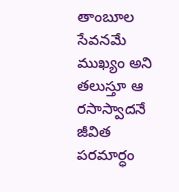తాంబూల సేవనమే ముఖ్యం అని తలుస్తూ ఆ రసాస్వాదనే జీవిత పరమార్ధం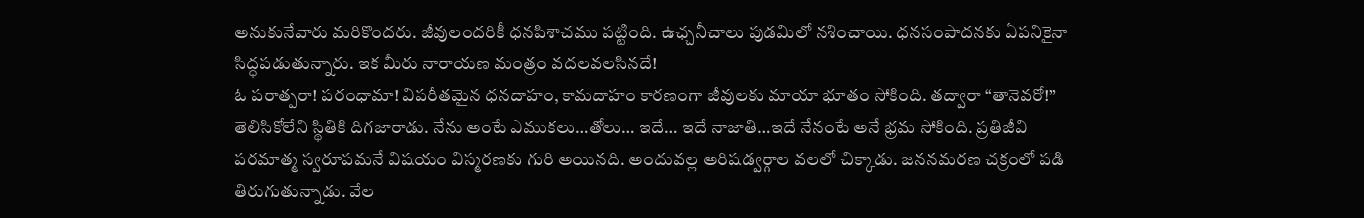అనుకునేవారు మరికొందరు. జీవులందరికీ ధనపిశాచము పట్టింది. ఉఛ్చనీచాలు పుడమిలో నశించాయి. ధనసంపాదనకు ఏపనికైనా సిద్ధపడుతున్నారు. ఇక మీరు నారాయణ మంత్రం వదలవలసినదే!
ఓ పరాత్పరా! పరంధామా! విపరీతమైన ధనదాహం, కామదాహం కారణంగా జీవులకు మాయా భూతం సోకింది. తద్వారా “తానెవరో!” తెలిసికోలేని స్థితికి దిగజారాడు. నేను అంటే ఎముకలు…తోలు… ఇదే… ఇదే నాజాతి…ఇదే నేనంటే అనే భ్రమ సోకింది. ప్రతిజీవి పరమాత్మ స్వరూపమనే విషయం విస్మరణకు గురి అయినది. అందువల్ల అరిషడ్వర్గాల వలలో చిక్కాడు. జననమరణ చక్రంలో పడి తిరుగుతున్నాడు. వేల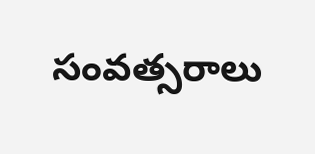సంవత్సరాలు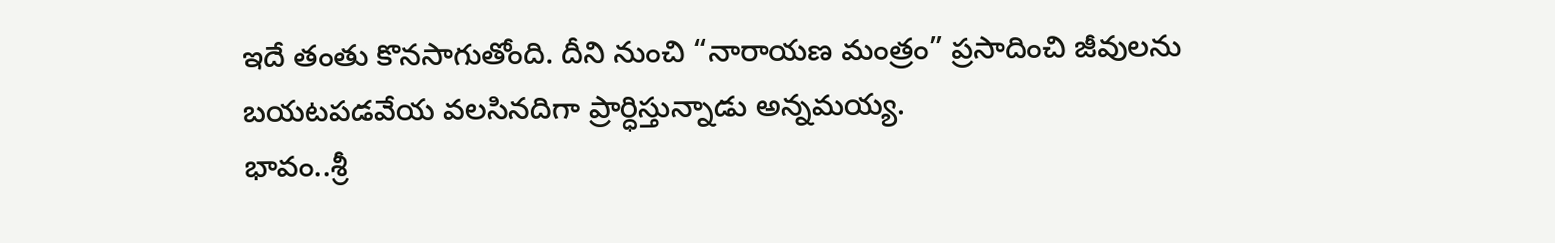ఇదే తంతు కొనసాగుతోంది. దీని నుంచి “నారాయణ మంత్రం” ప్రసాదించి జీవులను బయటపడవేయ వలసినదిగా ప్రార్ధిస్తున్నాడు అన్నమయ్య.
భావం..శ్రీ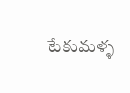టేకుమళ్ళ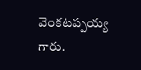వెంకటప్పయ్య గారు.